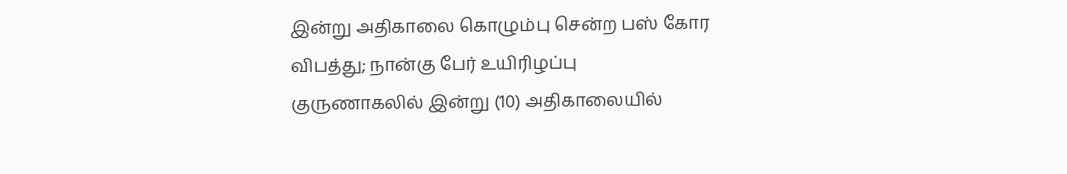இன்று அதிகாலை கொழும்பு சென்ற பஸ் கோர விபத்து; நான்கு பேர் உயிரிழப்பு
குருணாகலில் இன்று (10) அதிகாலையில்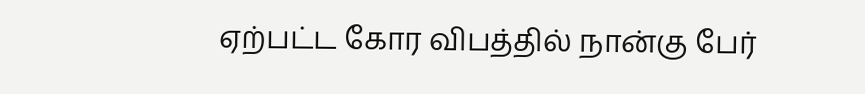ஏற்பட்ட கோர விபத்தில் நான்கு பேர்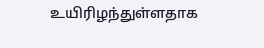உயிரிழந்துள்ளதாக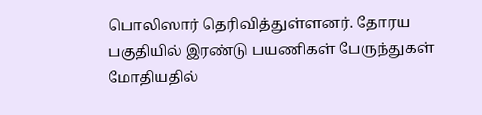பொலிஸார் தெரிவித்துள்ளனர். தோரய பகுதியில் இரண்டு பயணிகள் பேருந்துகள் மோதியதில்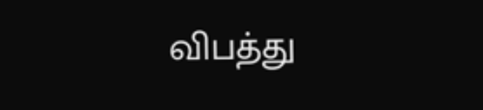விபத்து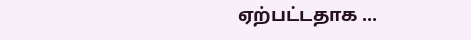ஏற்பட்டதாக ...